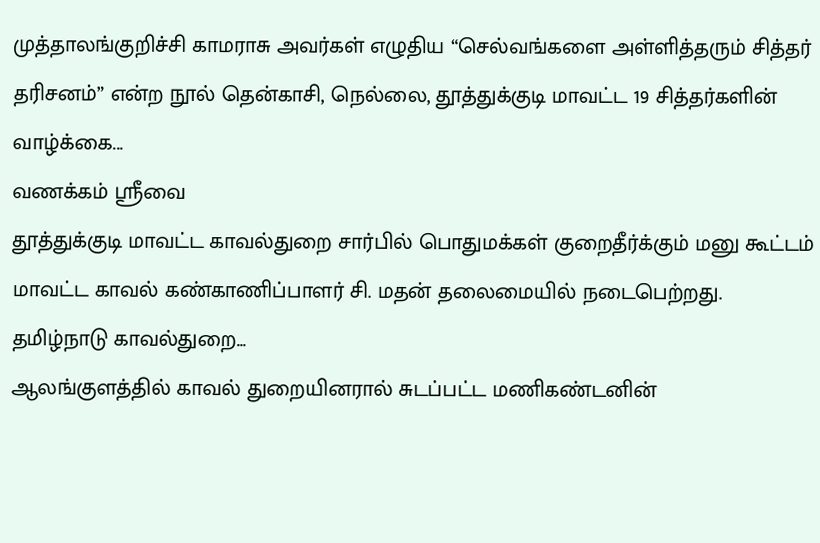முத்தாலங்குறிச்சி காமராசு அவர்கள் எழுதிய “செல்வங்களை அள்ளித்தரும் சித்தர் தரிசனம்” என்ற நூல் தென்காசி, நெல்லை, தூத்துக்குடி மாவட்ட 19 சித்தர்களின் வாழ்க்கை...
வணக்கம் ஸ்ரீவை
தூத்துக்குடி மாவட்ட காவல்துறை சார்பில் பொதுமக்கள் குறைதீர்க்கும் மனு கூட்டம் மாவட்ட காவல் கண்காணிப்பாளர் சி. மதன் தலைமையில் நடைபெற்றது. தமிழ்நாடு காவல்துறை...
ஆலங்குளத்தில் காவல் துறையினரால் சுடப்பட்ட மணிகண்டனின்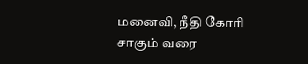மனைவி, நீதி கோரி சாகும் வரை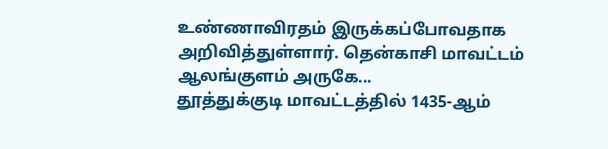உண்ணாவிரதம் இருக்கப்போவதாக அறிவித்துள்ளார். தென்காசி மாவட்டம் ஆலங்குளம் அருகே...
தூத்துக்குடி மாவட்டத்தில் 1435-ஆம்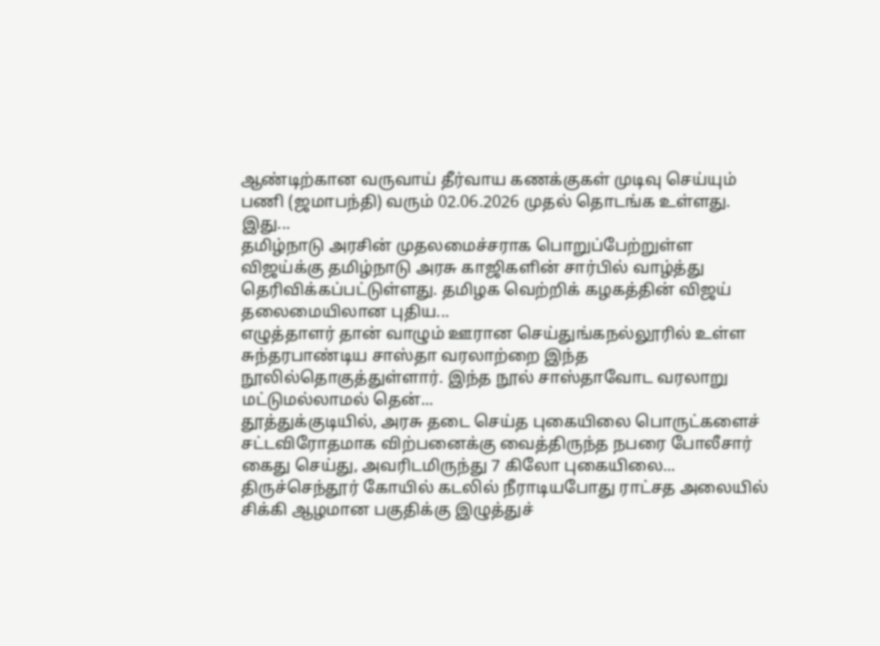ஆண்டிற்கான வருவாய் தீர்வாய கணக்குகள் முடிவு செய்யும் பணி (ஜமாபந்தி) வரும் 02.06.2026 முதல் தொடங்க உள்ளது. இது...
தமிழ்நாடு அரசின் முதலமைச்சராக பொறுப்பேற்றுள்ள விஜய்க்கு தமிழ்நாடு அரசு காஜிகளின் சார்பில் வாழ்த்து தெரிவிக்கப்பட்டுள்ளது. தமிழக வெற்றிக் கழகத்தின் விஜய் தலைமையிலான புதிய...
எழுத்தாளர் தான் வாழும் ஊரான செய்துங்கநல்லூரில் உள்ள சுந்தரபாண்டிய சாஸ்தா வரலாற்றை இந்த நூலில்தொகுத்துள்ளார். இந்த நூல் சாஸ்தாவோட வரலாறு மட்டுமல்லாமல் தென்...
தூத்துக்குடியில், அரசு தடை செய்த புகையிலை பொருட்களைச் சட்டவிரோதமாக விற்பனைக்கு வைத்திருந்த நபரை போலீசார் கைது செய்து, அவரிடமிருந்து 7 கிலோ புகையிலை...
திருச்செந்தூர் கோயில் கடலில் நீராடியபோது ராட்சத அலையில் சிக்கி ஆழமான பகுதிக்கு இழுத்துச்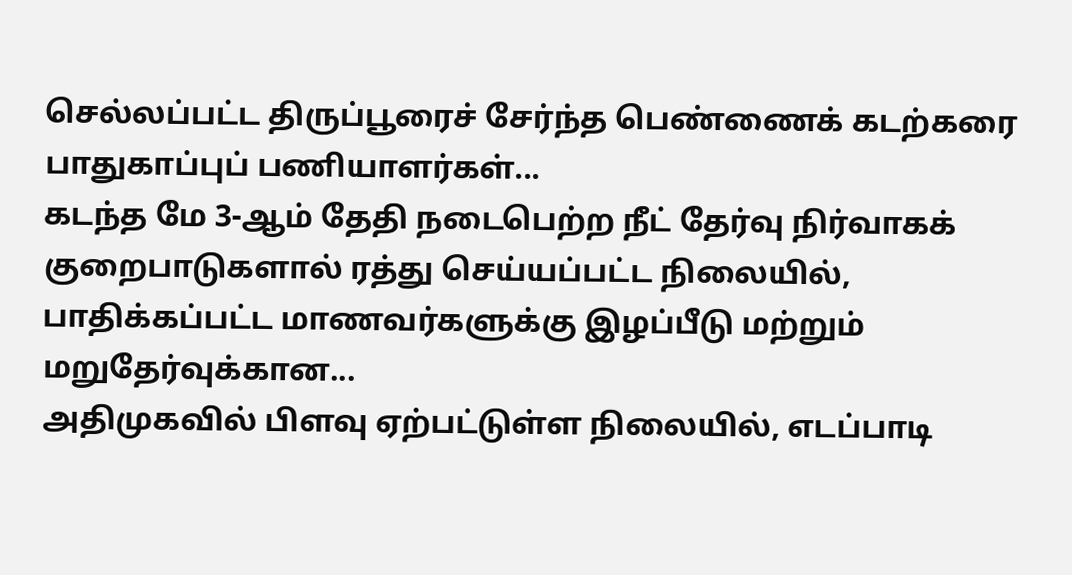செல்லப்பட்ட திருப்பூரைச் சேர்ந்த பெண்ணைக் கடற்கரை பாதுகாப்புப் பணியாளர்கள்...
கடந்த மே 3-ஆம் தேதி நடைபெற்ற நீட் தேர்வு நிர்வாகக் குறைபாடுகளால் ரத்து செய்யப்பட்ட நிலையில், பாதிக்கப்பட்ட மாணவர்களுக்கு இழப்பீடு மற்றும் மறுதேர்வுக்கான...
அதிமுகவில் பிளவு ஏற்பட்டுள்ள நிலையில், எடப்பாடி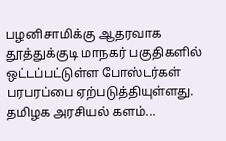பழனிசாமிக்கு ஆதரவாக தூத்துக்குடி மாநகர் பகுதிகளில் ஒட்டப்பட்டுள்ள போஸ்டர்கள் பரபரப்பை ஏற்படுத்தியுள்ளது. தமிழக அரசியல் களம்...